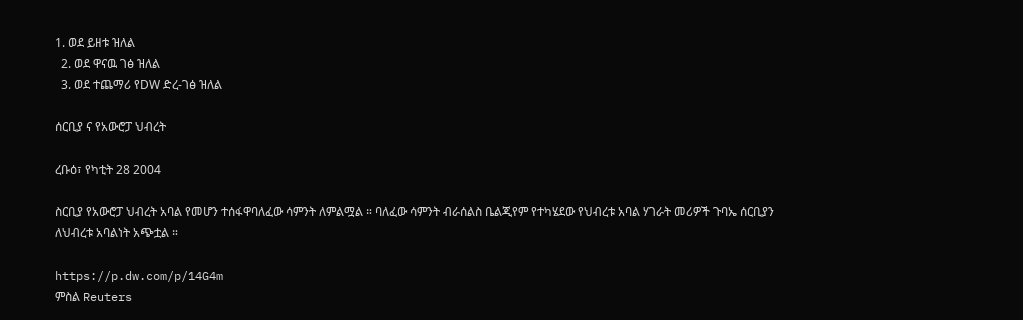1. ወደ ይዘቱ ዝለል
  2. ወደ ዋናዉ ገፅ ዝለል
  3. ወደ ተጨማሪ የDW ድረ-ገፅ ዝለል

ሰርቢያ ና የአውሮፓ ህብረት

ረቡዕ፣ የካቲት 28 2004

ስርቢያ የአውሮፓ ህብረት አባል የመሆን ተሰፋዋባለፈው ሳምንት ለምልሟል ። ባለፈው ሳምንት ብራሰልስ ቤልጂየም የተካሄደው የህብረቱ አባል ሃገራት መሪዎች ጉባኤ ሰርቢያን ለህብረቱ አባልነት አጭቷል ።

https://p.dw.com/p/14G4m
ምስል Reuters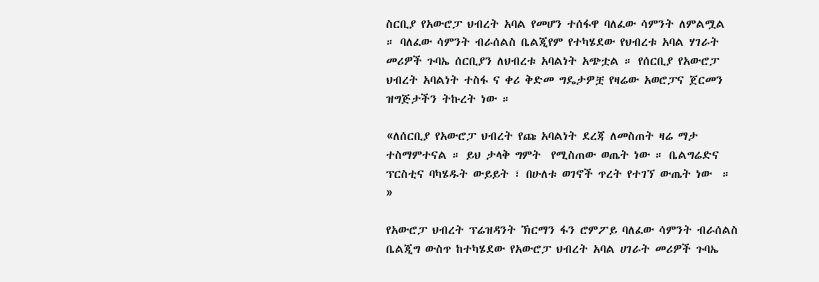ስርቢያ የአውሮፓ ህብረት አባል የመሆን ተሰፋዋ ባለፈው ሳምንት ለምልሟል  ። ባለፈው ሳምንት ብራሰልስ ቤልጂየም የተካሄደው የህብረቱ አባል ሃገራት መሪዎች ጉባኤ ሰርቢያን ለህብረቱ አባልነት አጭቷል ። የሰርቢያ የአውሮፓ ህብረት አባልነት ተስፋ ና ቀሪ ቅድመ ግዴታዎቿ የዛሬው አወሮፓና ጀርመን ዝግጅታችን ትኩረት ነው ።

«ለሰርቢያ የአውሮፓ ህብረት የጩ አባልነት ደረጃ ለመስጠት ዛሬ ማታ ተስማምተናል ። ይህ ታላቅ ግምት  የሚስጠው ወጤት ነው ። ቤልግሬድና ፕርስቲና ባካሄዱት ውይይት ፣ በሁለቱ ወገኖች ጥረት የተገኘ ውጤት ነው  ። »

የአውሮፓ ህብረት ፕሬዝዳንት ኽርማን ፋን ሮምፖይ ባለፈው ሳምንት ብራሰልስ ቤልጂግ ውስጥ ከተካሄደው የአውሮፓ ህብረት አባል ሀገራት መሪዎች ጉባኤ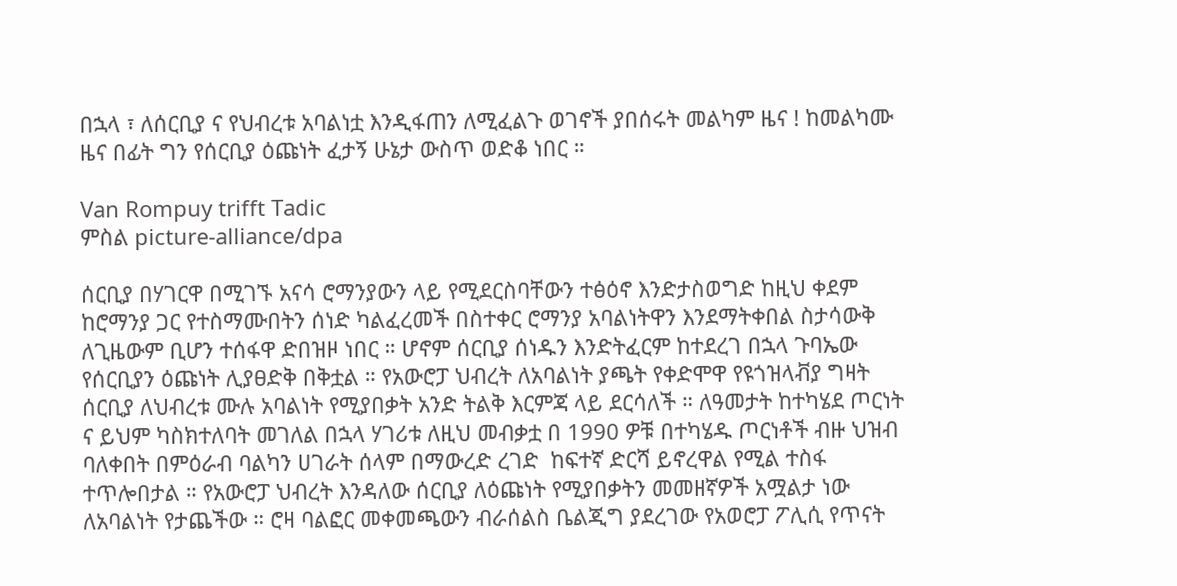በኋላ ፣ ለሰርቢያ ና የህብረቱ አባልነቷ እንዲፋጠን ለሚፈልጉ ወገኖች ያበሰሩት መልካም ዜና ! ከመልካሙ ዜና በፊት ግን የሰርቢያ ዕጩነት ፈታኝ ሁኔታ ውስጥ ወድቆ ነበር ።

Van Rompuy trifft Tadic
ምስል picture-alliance/dpa

ሰርቢያ በሃገርዋ በሚገኙ አናሳ ሮማንያውን ላይ የሚደርስባቸውን ተፅዕኖ እንድታስወግድ ከዚህ ቀደም ከሮማንያ ጋር የተስማሙበትን ሰነድ ካልፈረመች በስተቀር ሮማንያ አባልነትዋን እንደማትቀበል ስታሳውቅ ለጊዜውም ቢሆን ተሰፋዋ ድበዝዞ ነበር ። ሆኖም ሰርቢያ ሰነዱን እንድትፈርም ከተደረገ በኋላ ጉባኤው የሰርቢያን ዕጩነት ሊያፀድቅ በቅቷል ። የአውሮፓ ህብረት ለአባልነት ያጫት የቀድሞዋ የዩጎዝላቭያ ግዛት ሰርቢያ ለህብረቱ ሙሉ አባልነት የሚያበቃት አንድ ትልቅ እርምጃ ላይ ደርሳለች ። ለዓመታት ከተካሄደ ጦርነት ና ይህም ካስክተለባት መገለል በኋላ ሃገሪቱ ለዚህ መብቃቷ በ 1990 ዎቹ በተካሄዱ ጦርነቶች ብዙ ህዝብ ባለቀበት በምዕራብ ባልካን ሀገራት ሰላም በማውረድ ረገድ  ከፍተኛ ድርሻ ይኖረዋል የሚል ተስፋ ተጥሎበታል ። የአውሮፓ ህብረት እንዳለው ሰርቢያ ለዕጩነት የሚያበቃትን መመዘኛዎች አሟልታ ነው ለአባልነት የታጨችው ። ሮዛ ባልፎር መቀመጫውን ብራሰልስ ቤልጂግ ያደረገው የአወሮፓ ፖሊሲ የጥናት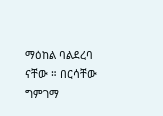ማዕከል ባልደረባ ናቸው ። በርሳቸው ግምገማ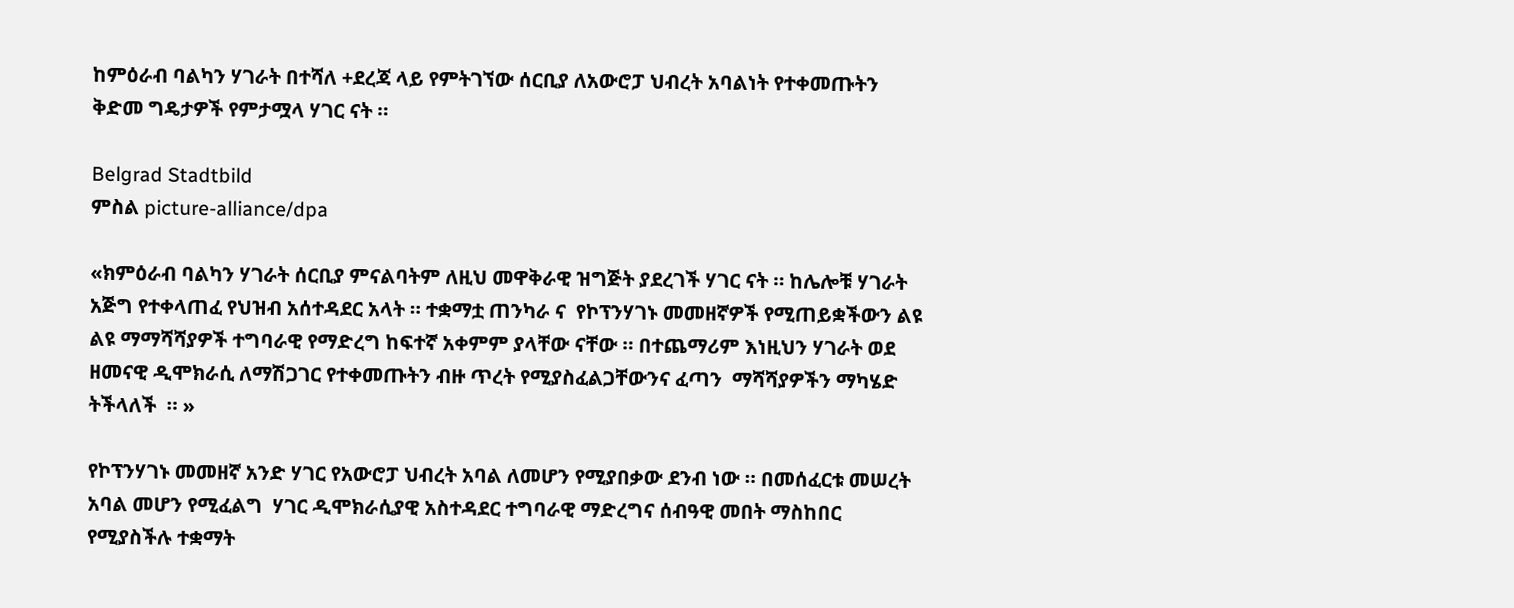ከምዕራብ ባልካን ሃገራት በተሻለ +ደረጃ ላይ የምትገኘው ሰርቢያ ለአውሮፓ ህብረት አባልነት የተቀመጡትን ቅድመ ግዴታዎች የምታሟላ ሃገር ናት ።

Belgrad Stadtbild
ምስል picture-alliance/dpa

«ክምዕራብ ባልካን ሃገራት ሰርቢያ ምናልባትም ለዚህ መዋቅራዊ ዝግጅት ያደረገች ሃገር ናት ። ከሌሎቹ ሃገራት አጅግ የተቀላጠፈ የህዝብ አሰተዳደር አላት ። ተቋማቷ ጠንካራ ና  የኮፕንሃገኑ መመዘኛዎች የሚጠይቋችውን ልዩ ልዩ ማማሻሻያዎች ተግባራዊ የማድረግ ከፍተኛ አቀምም ያላቸው ናቸው ። በተጨማሪም እነዚህን ሃገራት ወደ ዘመናዊ ዲሞክራሲ ለማሽጋገር የተቀመጡትን ብዙ ጥረት የሚያስፈልጋቸውንና ፈጣን  ማሻሻያዎችን ማካሄድ ትችላለች  ። »

የኮፕንሃገኑ መመዘኛ አንድ ሃገር የአውሮፓ ህብረት አባል ለመሆን የሚያበቃው ደንብ ነው ። በመሰፈርቱ መሠረት አባል መሆን የሚፈልግ  ሃገር ዲሞክራሲያዊ አስተዳደር ተግባራዊ ማድረግና ሰብዓዊ መበት ማስከበር የሚያስችሉ ተቋማት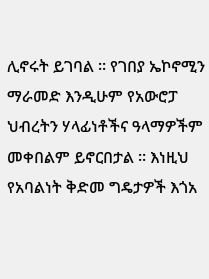ሊኖሩት ይገባል ። የገበያ ኤኮኖሚን ማራመድ እንዲሁም የአውሮፓ ህብረትን ሃላፊነቶችና ዓላማዎችም መቀበልም ይኖርበታል ። እነዚህ የአባልነት ቅድመ ግዴታዎች እጎአ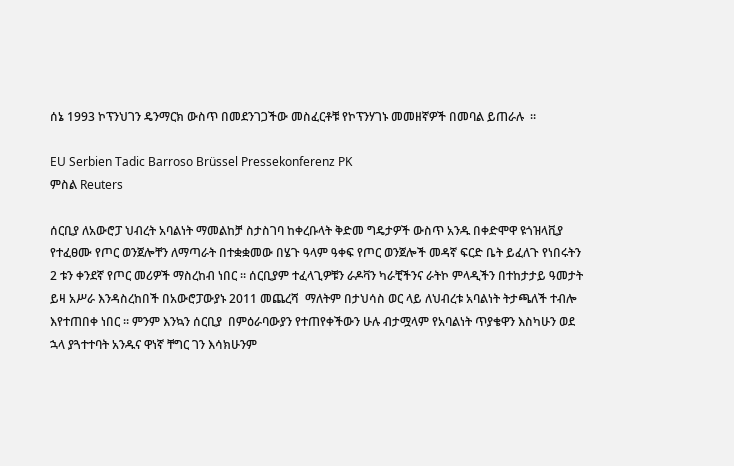ሰኔ 1993 ኮፕንህገን ዴንማርክ ውስጥ በመደንገጋችው መስፈርቶቹ የኮፕንሃገኑ መመዘኛዎች በመባል ይጠራሉ  ።

EU Serbien Tadic Barroso Brüssel Pressekonferenz PK
ምስል Reuters

ሰርቢያ ለአውሮፓ ህብረት አባልነት ማመልከቻ ስታስገባ ከቀረቡላት ቅድመ ግዴታዎች ውስጥ አንዱ በቀድሞዋ ዩጎዝላቪያ የተፈፀሙ የጦር ወንጀሎቸን ለማጣራት በተቋቋመው በሄጉ ዓላም ዓቀፍ የጦር ወንጀሎች መዳኛ ፍርድ ቤት ይፈለጉ የነበሩትን 2 ቱን ቀንደኛ የጦር መሪዎች ማስረከብ ነበር ። ሰርቢያም ተፈላጊዎቹን ራዶቫን ካራቺችንና ራትኮ ምላዲችን በተከታታይ ዓመታት ይዛ አሥራ እንዳስረከበች በአውሮፓውያኑ 2011 መጨረሻ  ማለትም በታህሳስ ወር ላይ ለህብረቱ አባልነት ትታጫለች ተብሎ እየተጠበቀ ነበር ። ምንም እንኳን ሰርቢያ  በምዕራባውያን የተጠየቀችውን ሁሉ ብታሟላም የአባልነት ጥያቄዋን እስካሁን ወደ ኋላ ያጓተተባት አንዱና ዋነኛ ቸግር ገን እሳክሁንም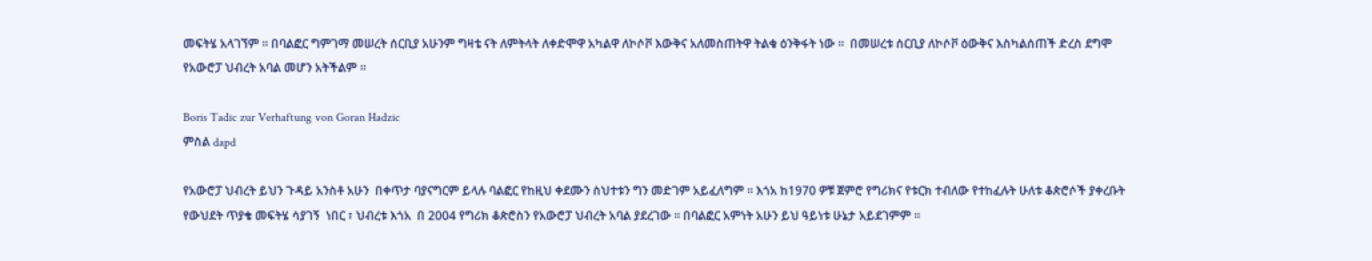መፍትሄ አላገኘም ። በባልፎር ግምገማ መሠረት ሰርቢያ አሁንም ግዛቴ ናት ለምትላት ለቀድሞዋ አካልዋ ለኮሶቮ እውቅና አለመስጠትዋ ትልቁ ዕንቅፋት ነው ።  በመሠረቱ ሰርቢያ ለኮሶቮ ዕውቅና እስካልሰጠች ድረስ ደግሞ የአውሮፓ ህብረት አባል መሆን አትችልም ።

Boris Tadic zur Verhaftung von Goran Hadzic
ምስል dapd

የአውሮፓ ህብረት ይህን ጉዳይ አንስቶ አሁን  በቀጥታ ባያናግርም ይላሉ ባልፎር የከዚህ ቀደሙን ስህተቱን ግን መድገም አይፈለግም ። እጎአ ከ1970 ዎቹ ጀምሮ የግሪክና የቱርክ ተብለው የተከፈሉት ሁለቱ ቆጵሮሶች ያቀረቡት የውህደት ጥያቄ መፍትሄ ሳያገኝ  ነበር ፣ ህብረቱ እጎአ  በ 2004 የግሪክ ቆጵሮስን የአውሮፓ ህብረት አባል ያደረገው ። በባልፎር አምነት አሁን ይህ ዓይነቱ ሁኔታ አይደገምም ።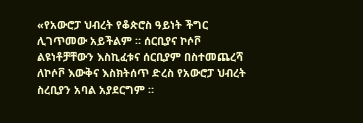«የአውሮፓ ህብረት የቆጵሮስ ዓይነት ችግር ሊገጥመው አይችልም ። ሰርቢያና ኮሶቮ ልዩነቶቻቸውን እስኪፈቱና ሰርቢያም በስተመጨረሻ  ለኮሶቮ እውቅና እስክትሰጥ ድረስ የአውሮፓ ህብረት ስረቢያን አባል አያደርግም ።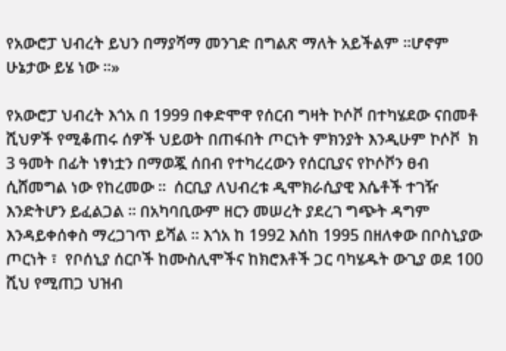የአውሮፓ ህብረት ይህን በማያሻማ መንገድ በግልጽ ማለት አይችልም ።ሆኖም ሁኔታው ይሄ ነው ።»

የአውሮፓ ህብረት እጎአ በ 1999 በቀድሞዋ የሰርብ ግዛት ኮሶቮ በተካሄደው ናበመቶ ሺህዎች የሚቆጠሩ ሰዎች ህይወት በጠፋበት ጦርነት ምክንያት እንዲሁም ኮሶቮ  ክ 3 ዓመት በፊት ነፃነቷን በማወጇ ሰበብ የተካረረውን የሰርቢያና የኮሶቮን ፀብ  ሲሸመግል ነው የከረመው ።  ሰርቢያ ለህብረቱ ዲሞክራሲያዊ እሴቶች ተገዥ እንድትሆን ይፈልጋል ። በአካባቢውም ዘርን መሠረት ያደረገ ግጭት ዳግም እንዳይቀሰቀስ ማረጋገጥ ይሻል ። እጎአ ከ 1992 እሰከ 1995 በዘለቀው በቦስኒያው ጦርነት ፣  የቦሰኒያ ሰርቦች ከሙስሊሞችና ከክሮእቶች ጋር ባካሄዱት ውጊያ ወደ 100 ሺህ የሚጠጋ ህዝብ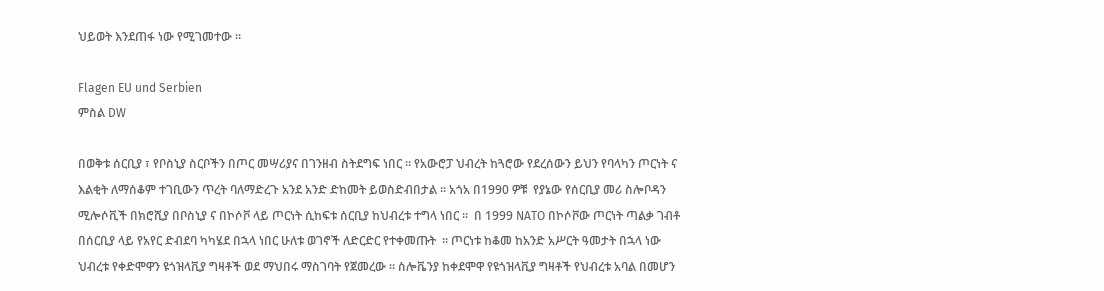ህይወት እንደጠፋ ነው የሚገመተው ።

Flagen EU und Serbien
ምስል DW

በወቅቱ ሰርቢያ ፣ የቦስኒያ ስርቦችን በጦር መሣሪያና በገንዘብ ስትደግፍ ነበር ። የአውሮፓ ህብረት ከጓሮው የደረሰውን ይህን የባላካን ጦርነት ና እልቂት ለማሰቆም ተገቢውን ጥረት ባለማድረጉ አንደ አንድ ድከመት ይወስድብበታል ። አጎአ በ1990 ዎቹ  የያኔው የሰርቢያ መሪ ስሎቦዳን ሚሎሶቪች በክሮሺያ በቦስኒያ ና በኮሶቮ ላይ ጦርነት ሲከፍቱ ሰርቢያ ከህብረቱ ተግላ ነበር ።  በ 1999 NATO በኮሶቮው ጦርነት ጣልቃ ገብቶ በሰርቢያ ላይ የአየር ድብደባ ካካሄደ በኋላ ነበር ሁለቱ ወገኖች ለድርድር የተቀመጡት  ። ጦርነቱ ከቆመ ከአንድ አሥርት ዓመታት በኋላ ነው ህብረቱ የቀድሞዋን ዩጎዝላቪያ ግዛቶች ወደ ማህበሩ ማስገባት የጀመረው ። ስሎቬንያ ከቀደሞዋ የዩጎዝላቪያ ግዛቶች የህብረቱ አባል በመሆን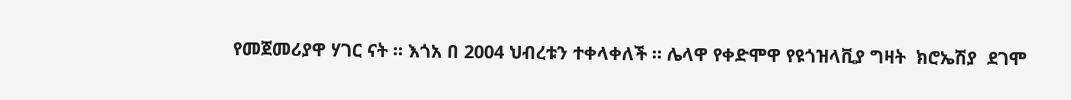የመጀመሪያዋ ሃገር ናት ። እጎአ በ 2004 ህብረቱን ተቀላቀለች ። ሌላዋ የቀድሞዋ የዩጎዝላቪያ ግዛት  ክሮኤሽያ  ደገሞ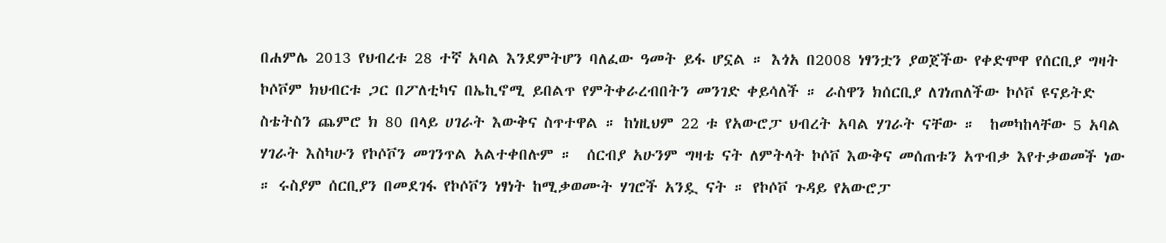በሐምሌ 2013 የህብረቱ 28 ተኛ አባል እንደምትሆን ባለፈው ዓመት ይፋ ሆኗል ። እጎአ በ2008 ነፃንቷን ያወጀችው የቀድሞዋ የሰርቢያ ግዛት ኮሶቮም ክህብርቱ ጋር በፖለቲካና በኤኪኖሚ ይበልጥ የምትቀራረብበትን መንገድ ቀይሳለች ። ራስዋን ክሰርቢያ ለገነጠለችው ኮሶቮ ዩናይትድ ስቴትስን ጨምሮ ክ 80 በላይ ሀገራት እውቅና ስጥተዋል ። ከነዚህም 22 ቱ የአውሮፓ ህብረት አባል ሃገራት ናቸው ።  ከመካከላቸው 5 አባል ሃገራት እስካሁን የኮሶቮን መገንጥል አልተቀበሉም ።  ሰርብያ አሁንም ግዛቴ ናት ለምትላት ኮሶቮ እውቅና መሰጠቱን አጥብቃ እየተቃወመች ነው ። ሩስያም ሰርቢያን በመደገፋ የኮሶቮን ነፃነት ከሚቃወሙት ሃገሮች አንዷ ናት ። የኮሶቮ ጉዳይ የአውሮፓ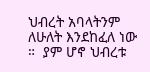ህብረት አባላትንም ለሁለት እንደከፈለ ነው ።  ያም ሆኖ ህብረቱ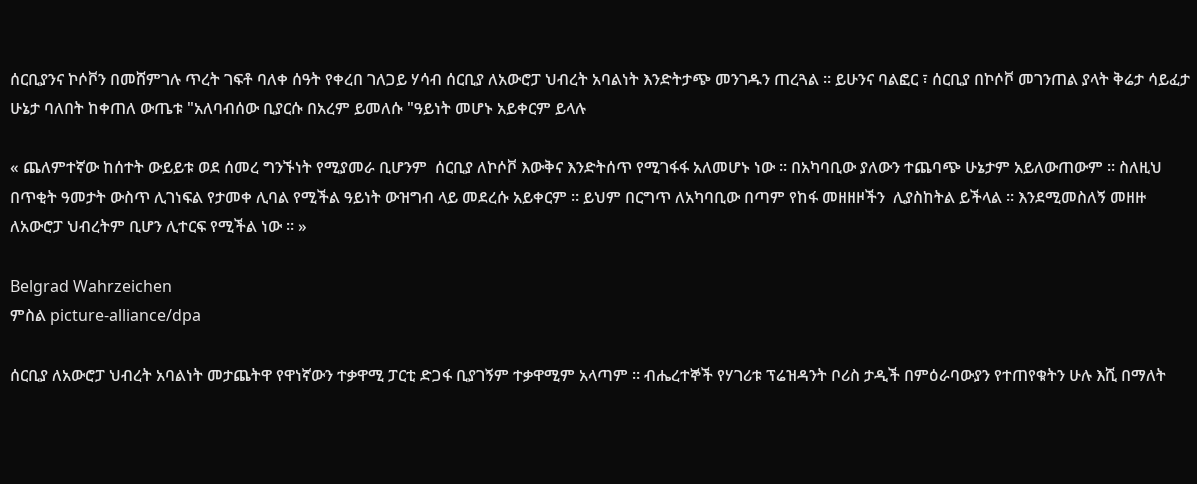ሰርቢያንና ኮሶቮን በመሸምገሉ ጥረት ገፍቶ ባለቀ ሰዓት የቀረበ ገለጋይ ሃሳብ ሰርቢያ ለአውሮፓ ህብረት አባልነት እንድትታጭ መንገዱን ጠረጓል ። ይሁንና ባልፎር ፣ ሰርቢያ በኮሶቮ መገንጠል ያላት ቅሬታ ሳይፈታ ሁኔታ ባለበት ከቀጠለ ውጤቱ "አለባብሰው ቢያርሱ በአረም ይመለሱ "ዓይነት መሆኑ አይቀርም ይላሉ

« ጨለምተኛው ከሰተት ውይይቱ ወደ ሰመረ ግንኙነት የሚያመራ ቢሆንም  ሰርቢያ ለኮሶቮ እውቅና እንድትሰጥ የሚገፋፋ አለመሆኑ ነው ። በአካባቢው ያለውን ተጨባጭ ሁኔታም አይለውጠውም ። ስለዚህ በጥቂት ዓመታት ውስጥ ሊገነፍል የታመቀ ሊባል የሚችል ዓይነት ውዝግብ ላይ መደረሱ አይቀርም ። ይህም በርግጥ ለአካባቢው በጣም የከፋ መዘዘዞችን  ሊያስከትል ይችላል ። እንደሚመስለኝ መዘዙ ለአውሮፓ ህብረትም ቢሆን ሊተርፍ የሚችል ነው ። »

Belgrad Wahrzeichen
ምስል picture-alliance/dpa

ሰርቢያ ለአውሮፓ ህብረት አባልነት መታጨትዋ የዋነኛውን ተቃዋሚ ፓርቲ ድጋፋ ቢያገኝም ተቃዋሚም አላጣም ። ብሔረተኞች የሃገሪቱ ፕሬዝዳንት ቦሪስ ታዲች በምዕራባውያን የተጠየቁትን ሁሉ እሺ በማለት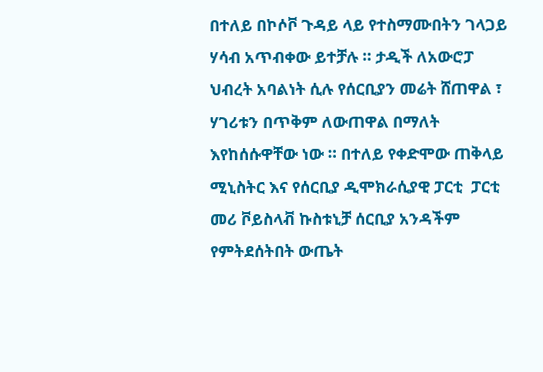በተለይ በኮሶቮ ጉዳይ ላይ የተስማሙበትን ገላጋይ ሃሳብ አጥብቀው ይተቻሉ ። ታዲች ለአውሮፓ ህብረት አባልነት ሲሉ የሰርቢያን መሬት ሸጠዋል ፣ ሃገሪቱን በጥቅም ለውጠዋል በማለት እየከሰሱዋቸው ነው ። በተለይ የቀድሞው ጠቅላይ ሚኒስትር እና የሰርቢያ ዲሞክራሲያዊ ፓርቲ  ፓርቲ መሪ ቮይስላቭ ኩስቱኒቻ ሰርቢያ አንዳችም የምትደሰትበት ውጤት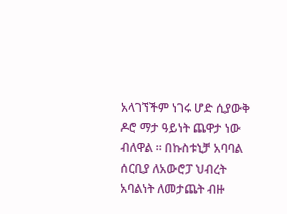አላገኘችም ነገሩ ሆድ ሲያውቅ ዶሮ ማታ ዓይነት ጨዋታ ነው ብለዋል ። በኩስቱኒቻ አባባል ሰርቢያ ለአውሮፓ ህብረት አባልነት ለመታጨት ብዙ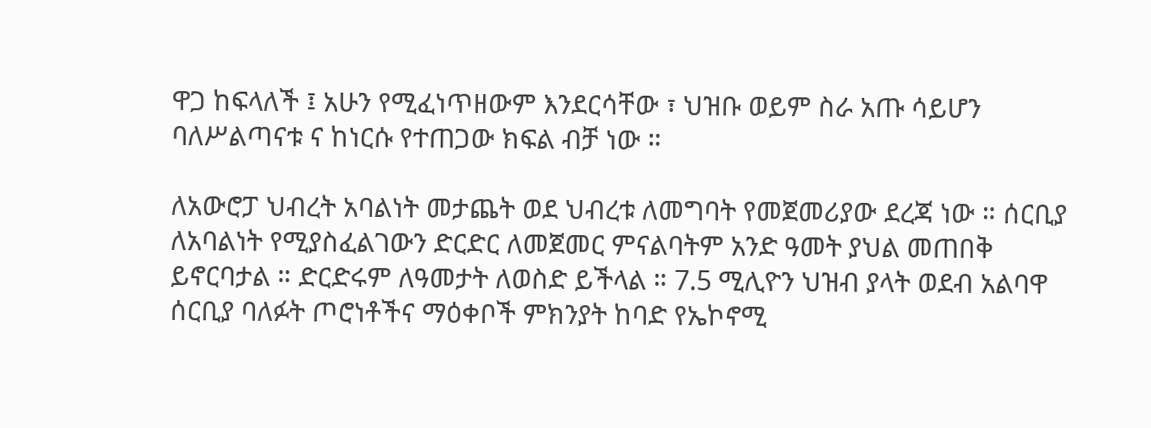ዋጋ ከፍላለች ፤ አሁን የሚፈነጥዘውም እንደርሳቸው ፣ ህዝቡ ወይም ስራ አጡ ሳይሆን ባለሥልጣናቱ ና ከነርሱ የተጠጋው ክፍል ብቻ ነው ።

ለአውሮፓ ህብረት አባልነት መታጨት ወደ ህብረቱ ለመግባት የመጀመሪያው ደረጃ ነው ። ሰርቢያ ለአባልነት የሚያስፈልገውን ድርድር ለመጀመር ምናልባትም አንድ ዓመት ያህል መጠበቅ ይኖርባታል ። ድርድሩም ለዓመታት ለወስድ ይችላል ። 7.5 ሚሊዮን ህዝብ ያላት ወደብ አልባዋ ሰርቢያ ባለፉት ጦሮነቶችና ማዕቀቦች ምክንያት ከባድ የኤኮኖሚ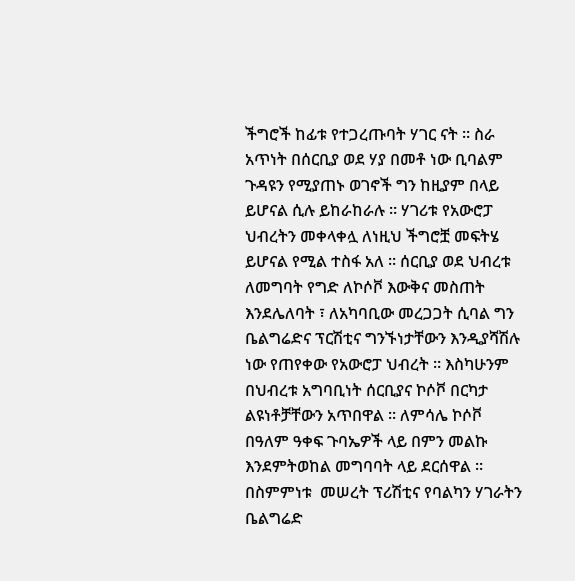ችግሮች ከፊቱ የተጋረጡባት ሃገር ናት ። ስራ አጥነት በሰርቢያ ወደ ሃያ በመቶ ነው ቢባልም ጉዳዩን የሚያጠኑ ወገኖች ግን ከዚያም በላይ ይሆናል ሲሉ ይከራከራሉ ። ሃገሪቱ የአውሮፓ ህብረትን መቀላቀሏ ለነዚህ ችግሮቿ መፍትሄ ይሆናል የሚል ተስፋ አለ ። ሰርቢያ ወደ ህብረቱ ለመግባት የግድ ለኮሶቮ እውቅና መስጠት እንደሌለባት ፣ ለአካባቢው መረጋጋት ሲባል ግን ቤልግሬድና ፕርሽቲና ግንኙነታቸውን እንዲያሻሽሉ ነው የጠየቀው የአውሮፓ ህብረት ። እስካሁንም በህብረቱ አግባቢነት ሰርቢያና ኮሶቮ በርካታ ልዩነቶቻቸውን አጥበዋል ። ለምሳሌ ኮሶቮ በዓለም ዓቀፍ ጉባኤዎች ላይ በምን መልኩ እንደምትወከል መግባባት ላይ ደርሰዋል ። በስምምነቱ  መሠረት ፕሪሽቲና የባልካን ሃገራትን ቤልግሬድ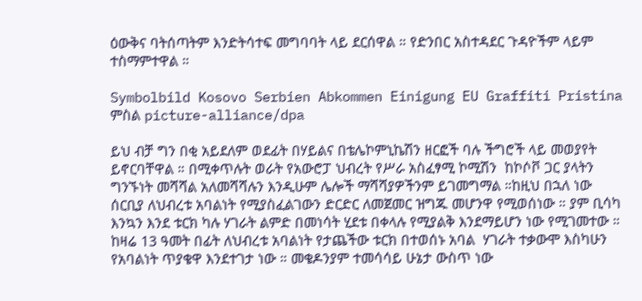ዕውቅና ባትሰጣትም እንድትሳተፍ መግባባት ላይ ደርሰዋል ። የድንበር አስተዳደር ጉዳዮችም ላይም ተስማምተዋል ።

Symbolbild Kosovo Serbien Abkommen Einigung EU Graffiti Pristina
ምስል picture-alliance/dpa

ይህ ብቻ ግን በቂ አይደለም ወደፊት በሃይልና በቴሌኮምኒኬሽን ዘርፎች ባሉ ችግሮች ላይ መወያየት ይኖርባቸዋል ። በሚቀጥሉት ወራት የአውሮፓ ህብረት የሥራ አስፈፃሚ ኮሚሽን  ከኮሶቮ ጋር ያላትን ግንኙነት መሻሻል አለመሻሻሉን እንዲሁም ሌሎች ማሻሻያዎችንም ይገመግማል ።ከዚህ በኋለ ነው ሰርቢያ ለህብረቱ አባልነት የሚያስፈልገውን ድርድር ለመጀመር ዝግጁ መሆንዋ የሚወሰነው ። ያም ቢሳካ እንኳን እንደ ቱርክ ካሉ ሃገራት ልምድ በመነሳት ሂደቱ በቀላሉ የሚያልቅ እንደማይሆን ነው የሚገመተው ። ከዛሬ 13 ዓመት በፊት ለህብረቱ አባልነት የታጨችው ቱርክ በተወሰኑ አባል  ሃገራት ተቃውሞ እስካሁን የአባልነት ጥያቄዋ እንደተገታ ነው ። መቄዶንያም ተመሳሳይ ሁኔታ ውስጥ ነው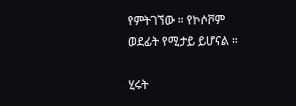የምትገኘው ። የኮሶቮም ወደፊት የሚታይ ይሆናል ።

ሂሩት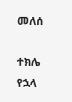መለሰ

ተክሌ የኋላ